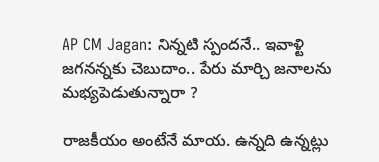AP CM Jagan: నిన్నటి స్పందనే.. ఇవాళ్టి జగనన్నకు చెబుదాం.. పేరు మార్చి జనాలను మభ్యపెడుతున్నారా ?

రాజకీయం అంటేనే మాయ. ఉన్నది ఉన్నట్లు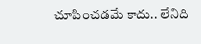చూపించడమే కాదు.. లేనిది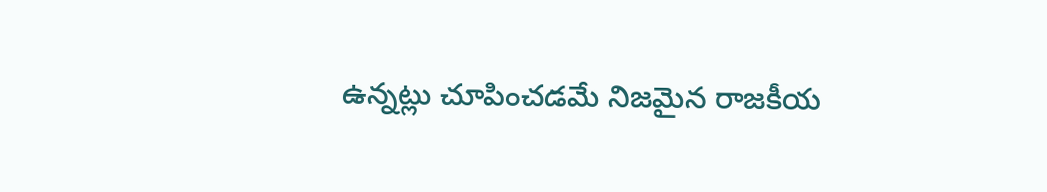ఉన్నట్లు చూపించడమే నిజమైన రాజకీయ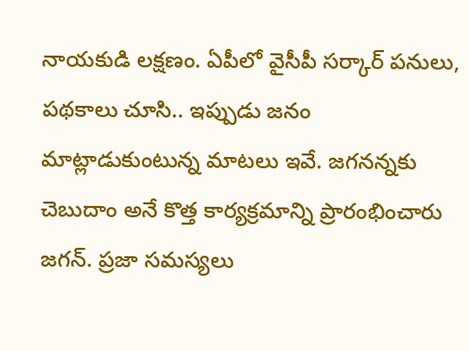నాయకుడి లక్షణం. ఏపీలో వైసీపీ సర్కార్‌ పనులు, పథకాలు చూసి.. ఇప్పుడు జనం మాట్లాడుకుంటున్న మాటలు ఇవే. జగనన్నకు చెబుదాం అనే కొత్త కార్యక్రమాన్ని ప్రారంభించారు జగన్. ప్రజా సమస్యలు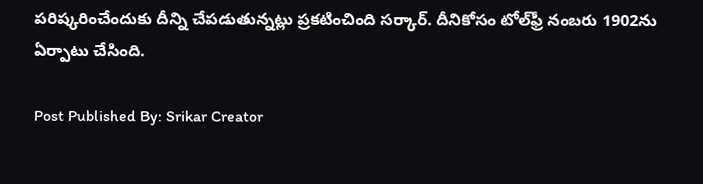పరిష్కరించేందుకు దీన్ని చేపడుతున్నట్లు ప్రకటించింది సర్కార్. దీనికోసం టోల్‌ఫ్రీ నంబరు 1902ను ఏర్పాటు చేసింది.

Post Published By: Srikar Creator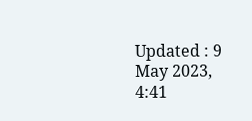Updated : 9 May 2023, 4:41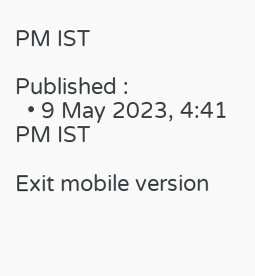PM IST

Published :
  • 9 May 2023, 4:41 PM IST

Exit mobile version